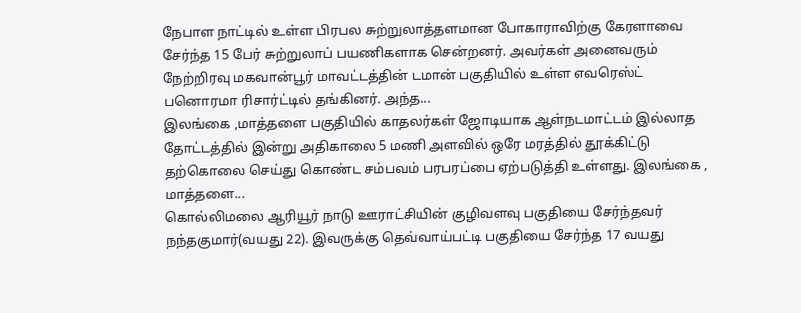நேபாள நாட்டில் உள்ள பிரபல சுற்றுலாத்தளமான போகாராவிற்கு கேரளாவை சேர்ந்த 15 பேர் சுற்றுலாப் பயணிகளாக சென்றனர். அவர்கள் அனைவரும் நேற்றிரவு மகவான்பூர் மாவட்டத்தின் டமான் பகுதியில் உள்ள எவரெஸ்ட் பனொரமா ரிசார்ட்டில் தங்கினர். அந்த...
இலங்கை ,மாத்தளை பகுதியில் காதலர்கள் ஜோடியாக ஆள்நடமாட்டம் இல்லாத தோட்டத்தில் இன்று அதிகாலை 5 மணி அளவில் ஒரே மரத்தில் தூக்கிட்டு தற்கொலை செய்து கொண்ட சம்பவம் பரபரப்பை ஏற்படுத்தி உள்ளது. இலங்கை , மாத்தளை...
கொல்லிமலை ஆரியூர் நாடு ஊராட்சியின் குழிவளவு பகுதியை சேர்ந்தவர் நந்தகுமார்(வயது 22). இவருக்கு தெவ்வாய்பட்டி பகுதியை சேர்ந்த 17 வயது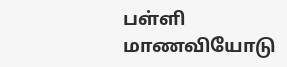பள்ளி மாணவியோடு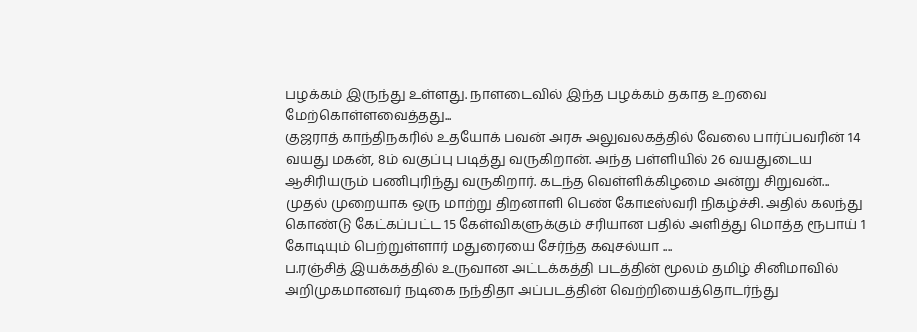பழக்கம் இருந்து உள்ளது. நாளடைவில் இந்த பழக்கம் தகாத உறவை மேற்கொள்ளவைத்தது...
குஜராத் காந்திநகரில் உதயோக் பவன் அரசு அலுவலகத்தில் வேலை பார்ப்பவரின் 14 வயது மகன், 8ம் வகுப்பு படித்து வருகிறான். அந்த பள்ளியில் 26 வயதுடைய ஆசிரியரும் பணிபுரிந்து வருகிறார். கடந்த வெள்ளிக்கிழமை அன்று சிறுவன்...
முதல் முறையாக ஒரு மாற்று திறனாளி பெண் கோடீஸ்வரி நிகழ்ச்சி. அதில் கலந்து கொண்டு கேட்கப்பட்ட 15 கேள்விகளுக்கும் சரியான பதில் அளித்து மொத்த ரூபாய் 1 கோடியும் பெற்றுள்ளார் மதுரையை சேர்ந்த கவுசல்யா ....
ப.ரஞ்சித் இயக்கத்தில் உருவான அட்டக்கத்தி படத்தின் மூலம் தமிழ் சினிமாவில் அறிமுகமானவர் நடிகை நந்திதா அப்படத்தின் வெற்றியைத்தொடர்ந்து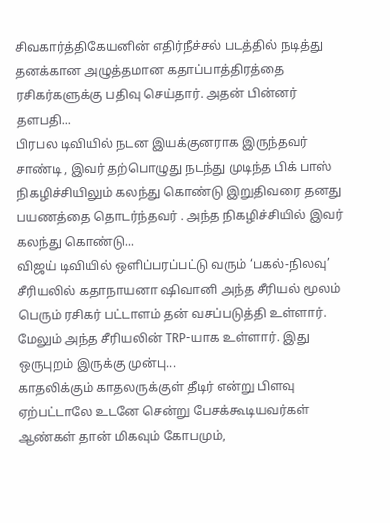சிவகார்த்திகேயனின் எதிர்நீச்சல் படத்தில் நடித்து தனக்கான அழுத்தமான கதாப்பாத்திரத்தை ரசிகர்களுக்கு பதிவு செய்தார். அதன் பின்னர் தளபதி...
பிரபல டிவியில் நடன இயக்குனராக இருந்தவர் சாண்டி , இவர் தற்பொழுது நடந்து முடிந்த பிக் பாஸ் நிகழிச்சியிலும் கலந்து கொண்டு இறுதிவரை தனது பயணத்தை தொடர்ந்தவர் . அந்த நிகழிச்சியில் இவர் கலந்து கொண்டு...
விஜய் டிவியில் ஒளிப்பரப்பட்டு வரும் ‘பகல்-நிலவு’ சீரியலில் கதாநாயனா ஷிவானி அந்த சீரியல் மூலம் பெரும் ரசிகர் பட்டாளம் தன் வசப்படுத்தி உள்ளார். மேலும் அந்த சீரியலின் TRP-யாக உள்ளார். இது ஒருபுறம் இருக்கு முன்பு...
காதலிக்கும் காதலருக்குள் தீடிர் என்று பிளவு ஏற்பட்டாலே உடனே சென்று பேசக்கூடியவர்கள் ஆண்கள் தான் மிகவும் கோபமும்,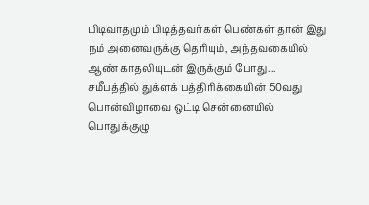பிடிவாதமும் பிடித்தவர்கள் பெண்கள் தான் இது நம் அனைவருக்கு தெரியும், அந்தவகையில் ஆண் காதலியுடன் இருக்கும் போது...
சமீபத்தில் துக்ளக் பத்திரிக்கையின் 50வது பொன்விழாவை ஒட்டி சென்னையில் பொதுக்குழு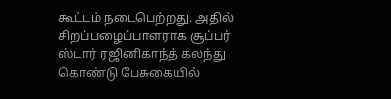கூட்டம் நடைபெற்றது. அதில் சிறப்பழைப்பாளராக சூப்பர் ஸ்டார் ரஜினிகாந்த் கலந்து கொண்டு பேசுகையில்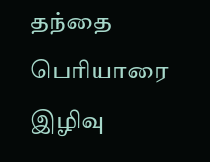தந்தை பெரியாரை இழிவு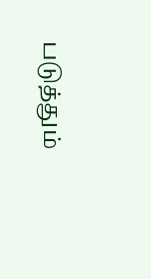படுத்தும்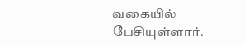வகையில் பேசியுள்ளார்.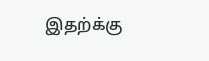இதற்க்கு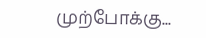முற்போக்கு...